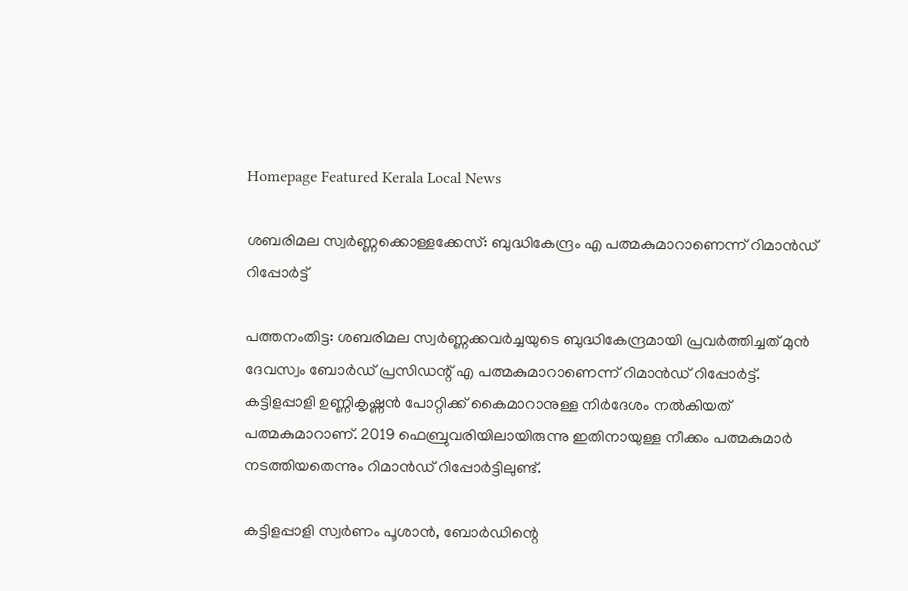Homepage Featured Kerala Local News

ശബരിമല സ്വർണ്ണക്കൊള്ളക്കേസ്: ബുദ്ധികേന്ദ്രം എ പത്മകുമാറാണെന്ന് റിമാന്‍ഡ് റിപ്പോർട്ട്

പത്തനംതിട്ട: ശബരിമല സ്വര്‍ണ്ണക്കവര്‍ച്ചയുടെ ബുദ്ധികേന്ദ്രമായി പ്രവര്‍ത്തിച്ചത് മുന്‍ ദേവസ്വം ബോര്‍ഡ് പ്രസിഡന്റ് എ പത്മകുമാറാണെന്ന് റിമാന്‍ഡ് റിപ്പോർട്ട്. കട്ടിളപ്പാളി ഉണ്ണികൃഷ്ണന്‍ പോറ്റിക്ക് കൈമാറാനുള്ള നിര്‍ദേശം നല്‍കിയത് പത്മകുമാറാണ്. 2019 ഫെബ്രുവരിയിലായിരുന്നു ഇതിനായുള്ള നീക്കം പത്മകുമാര്‍ നടത്തിയതെന്നും റിമാന്‍ഡ് റിപ്പോര്‍ട്ടിലുണ്ട്.

കട്ടിളപ്പാളി സ്വര്‍ണം പൂശാന്‍, ബോര്‍ഡിന്റെ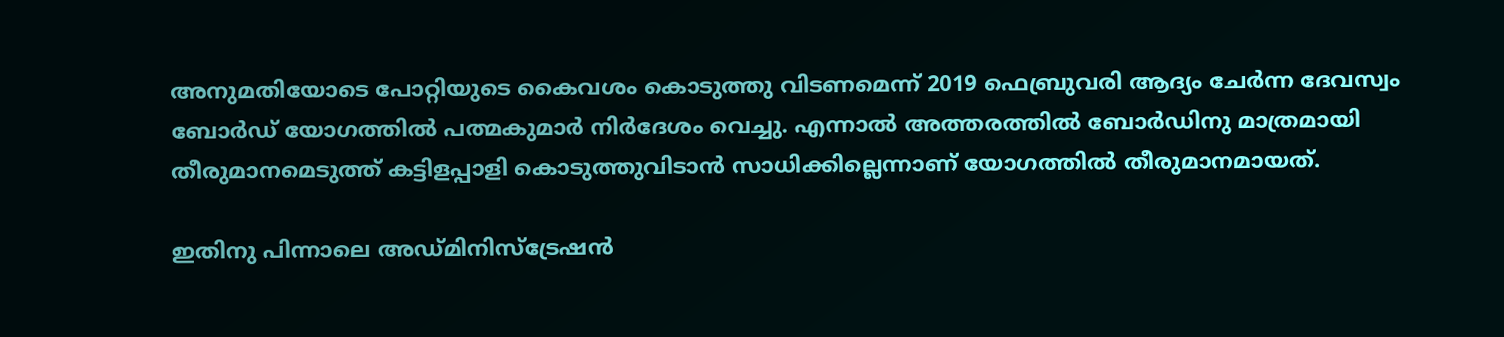അനുമതിയോടെ പോറ്റിയുടെ കൈവശം കൊടുത്തു വിടണമെന്ന് 2019 ഫെബ്രുവരി ആദ്യം ചേര്‍ന്ന ദേവസ്വം ബോര്‍ഡ് യോഗത്തില്‍ പത്മകുമാര്‍ നിര്‍ദേശം വെച്ചു. എന്നാല്‍ അത്തരത്തില്‍ ബോര്‍ഡിനു മാത്രമായി തീരുമാനമെടുത്ത് കട്ടിളപ്പാളി കൊടുത്തുവിടാന്‍ സാധിക്കില്ലെന്നാണ് യോഗത്തില്‍ തീരുമാനമായത്.

ഇതിനു പിന്നാലെ അഡ്മിനിസ്ട്രേഷന്‍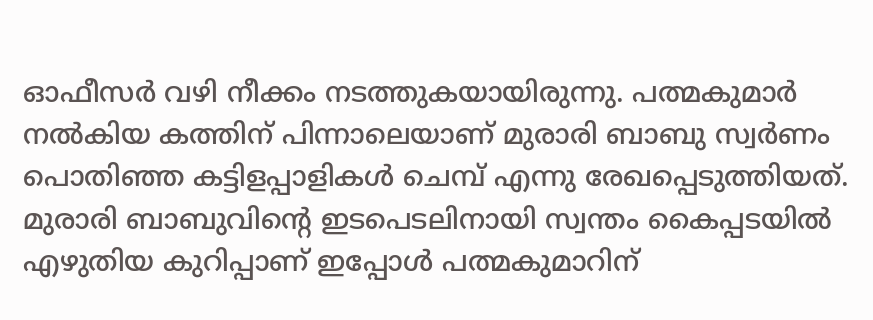ഓഫീസര്‍ വഴി നീക്കം നടത്തുകയായിരുന്നു. പത്മകുമാര്‍ നല്‍കിയ കത്തിന് പിന്നാലെയാണ് മുരാരി ബാബു സ്വര്‍ണം പൊതിഞ്ഞ കട്ടിളപ്പാളികള്‍ ചെമ്പ് എന്നു രേഖപ്പെടുത്തിയത്. മുരാരി ബാബുവിന്റെ ഇടപെടലിനായി സ്വന്തം കൈപ്പടയില്‍ എഴുതിയ കുറിപ്പാണ് ഇപ്പോള്‍ പത്മകുമാറിന്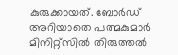കുരുക്കായത്. ബോര്‍ഡ് അറിയാതെ പത്മകുമാര്‍ മിനിറ്റ്സില്‍ തിരുത്തല്‍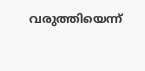വരുത്തിയെന്ന്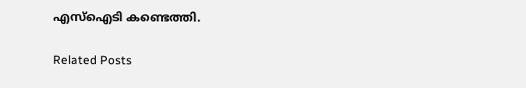എസ്‌ഐടി കണ്ടെത്തി.

Related Posts